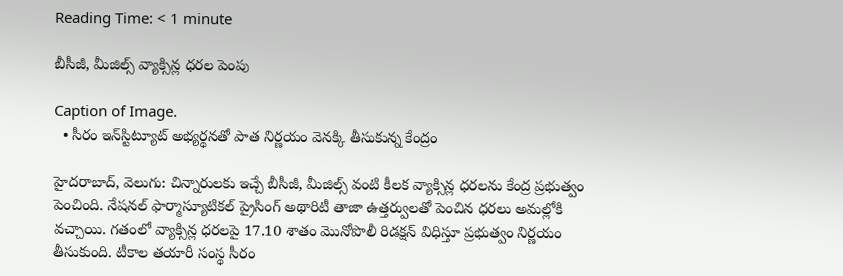Reading Time: < 1 minute

బీసీజీ, మీజిల్స్ వ్యాక్సిన్ల ధరల పెంపు

Caption of Image.
  • సీరం ఇన్‌స్టిట్యూట్ అభ్యర్థనతో పాత నిర్ణయం వెనక్కి తీసుకున్న కేంద్రం

హైదరాబాద్, వెలుగు: చిన్నారులకు ఇచ్చే బీసీజీ, మీజిల్స్ వంటి కీలక వ్యాక్సిన్ల ధరలను కేంద్ర ప్రభుత్వం పెంచింది. నేషనల్ ఫార్మాస్యూటికల్ ప్రైసింగ్ అథారిటీ తాజా ఉత్తర్వులతో పెంచిన ధరలు అమల్లోకి వచ్చాయి. గతంలో వ్యాక్సిన్ల ధరలపై 17.10 శాతం మొనోపొలీ రిడక్షన్ విధిస్తూ ప్రభుత్వం నిర్ణయం తీసుకుంది. టీకాల తయారీ సంస్థ సీరం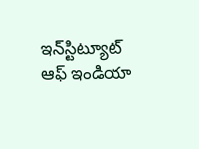ఇన్‌స్టిట్యూట్ ఆఫ్ ఇండియా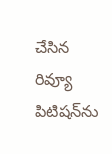చేసిన రివ్యూ పిటిషన్‌ను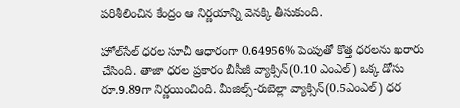పరిశీలించిన కేంద్రం ఆ నిర్ణయాన్ని వెనక్కి తీసుకుంది.

హోల్‌సేల్ ధరల సూచీ ఆధారంగా 0.64956% పెంపుతో కొత్త ధరలను ఖరారు చేసింది. తాజా ధరల ప్రకారం బీసీజీ వ్యాక్సిన్(0.10 ఎంఎల్) ఒక్క డోసు రూ.9.89గా నిర్ణయించింది. మీజిల్స్-రుబెల్లా వ్యాక్సిన్(0.5ఎంఎల్) ధర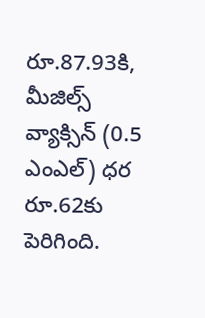రూ.87.93కి, మీజిల్స్ వ్యాక్సిన్ (0.5 ఎంఎల్) ధర రూ.62కు పెరిగింది.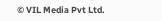© VIL Media Pvt Ltd.